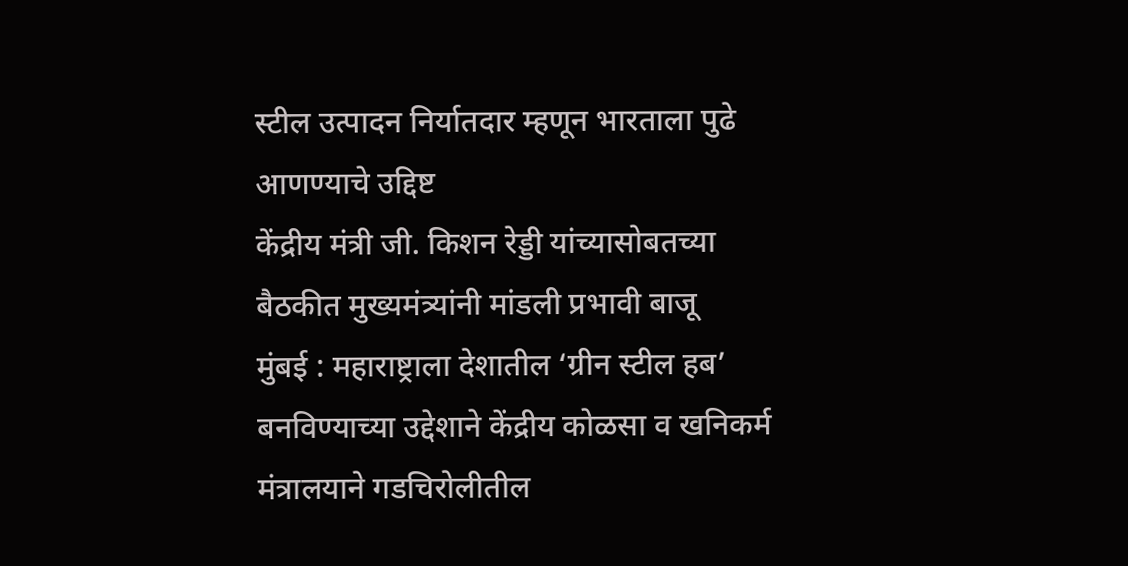स्टील उत्पादन निर्यातदार म्हणून भारताला पुढे आणण्याचे उद्दिष्ट
केंद्रीय मंत्री जी. किशन रेड्डी यांच्यासोबतच्या बैठकीत मुख्यमंत्र्यांनी मांडली प्रभावी बाजू
मुंबई : महाराष्ट्राला देशातील ‘ग्रीन स्टील हब’ बनविण्याच्या उद्देशाने केंद्रीय कोळसा व खनिकर्म मंत्रालयाने गडचिरोलीतील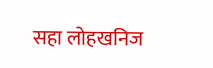सहा लोहखनिज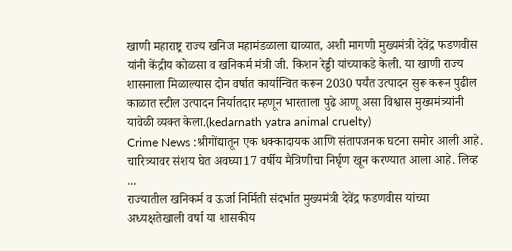खाणी महाराष्ट्र राज्य खनिज महामंडळाला द्याव्यात, अशी मागणी मुख्यमंत्री देवेंद्र फडणवीस यांनी केंद्रीय कोळसा व खनिकर्म मंत्री जी. किशन रेड्डी यांच्याकडे केली. या खाणी राज्य शासनाला मिळाल्यास दोन वर्षात कार्यान्वित करून 2030 पर्यंत उत्पादन सुरू करून पुढील काळात स्टील उत्पादन निर्यातदार म्हणून भारताला पुढे आणू असा विश्वास मुख्यमंत्र्यांनी यावेळी व्यक्त केला.(kedarnath yatra animal cruelty)
Crime News :श्रीगोंद्यातून एक धक्कादायक आणि संतापजनक घटना समोर आली आहे. चारित्र्यावर संशय घेत अवघ्या17 वर्षीय मैत्रिणीचा निर्घृण खून करण्यात आला आहे. लिव्ह ...
राज्यातील खनिकर्म व ऊर्जा निर्मिती संदर्भात मुख्यमंत्री देवेंद्र फडणवीस यांच्या अध्यक्षतेखाली वर्षा या शासकीय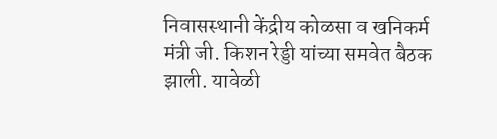निवासस्थानी केंद्रीय कोळसा व खनिकर्म मंत्री जी. किशन रेड्डी यांच्या समवेत बैठक झाली. यावेळी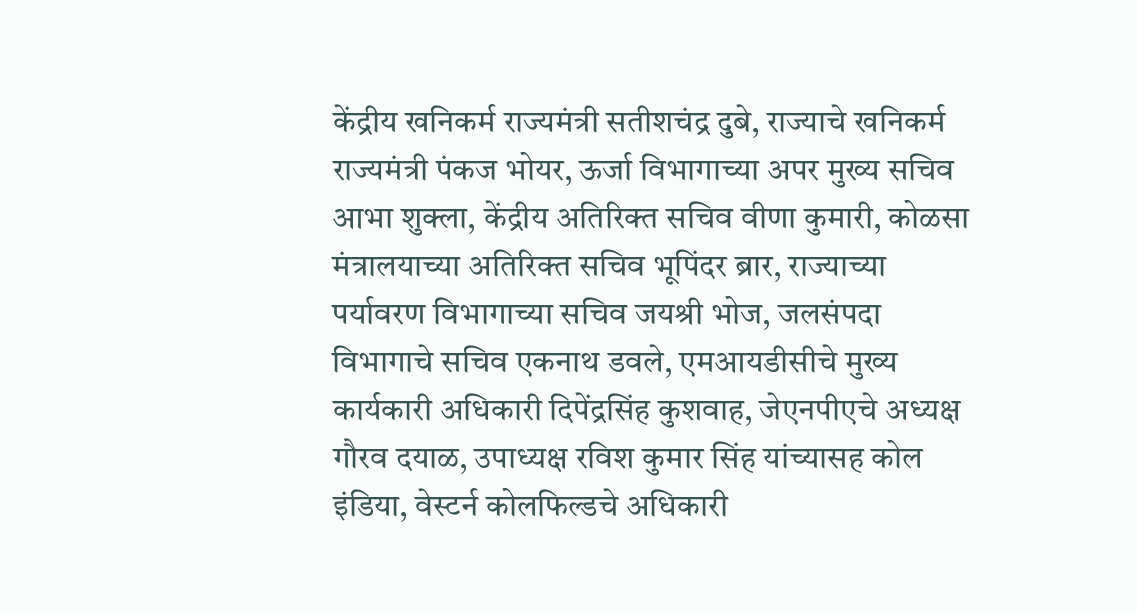केंद्रीय खनिकर्म राज्यमंत्री सतीशचंद्र दुबे, राज्याचे खनिकर्म राज्यमंत्री पंकज भोयर, ऊर्जा विभागाच्या अपर मुख्य सचिव आभा शुक्ला, केंद्रीय अतिरिक्त सचिव वीणा कुमारी, कोळसा मंत्रालयाच्या अतिरिक्त सचिव भूपिंदर ब्रार, राज्याच्या पर्यावरण विभागाच्या सचिव जयश्री भोज, जलसंपदा विभागाचे सचिव एकनाथ डवले, एमआयडीसीचे मुख्य कार्यकारी अधिकारी दिपेंद्रसिंह कुशवाह, जेएनपीएचे अध्यक्ष गौरव दयाळ, उपाध्यक्ष रविश कुमार सिंह यांच्यासह कोल इंडिया, वेस्टर्न कोलफिल्डचे अधिकारी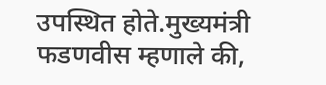उपस्थित होते.मुख्यमंत्री फडणवीस म्हणाले की,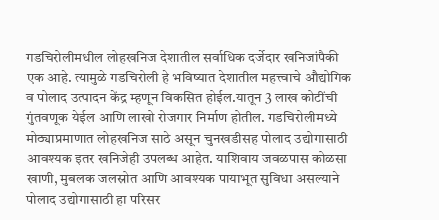गडचिरोलीमधील लोहखनिज देशातील सर्वाधिक दर्जेदार खनिजांपैकी एक आहे. त्यामुळे गडचिरोली हे भविष्यात देशातील महत्त्वाचे औद्योगिक व पोलाद उत्पादन केंद्र म्हणून विकसित होईल.यातून 3 लाख कोटींची गुंतवणूक येईल आणि लाखो रोजगार निर्माण होतील. गडचिरोलीमध्ये मोठ्याप्रमाणात लोहखनिज साठे असून चुनखडीसह पोलाद उद्योगासाठी आवश्यक इतर खनिजेही उपलब्ध आहेत. याशिवाय जवळपास कोळसा खाणी, मुबलक जलस्रोत आणि आवश्यक पायाभूत सुविधा असल्याने पोलाद उद्योगासाठी हा परिसर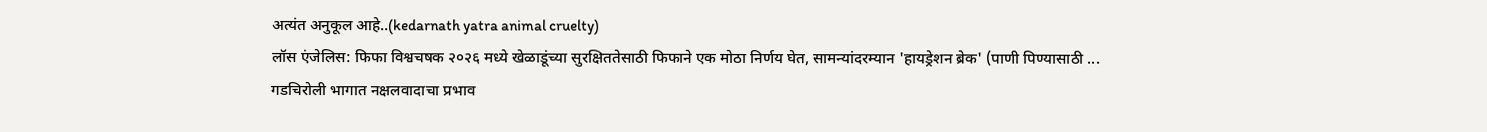अत्यंत अनुकूल आहे..(kedarnath yatra animal cruelty)
लॉस एंजेलिस: फिफा विश्वचषक २०२६ मध्ये खेळाडूंच्या सुरक्षिततेसाठी फिफाने एक मोठा निर्णय घेत, सामन्यांदरम्यान 'हायड्रेशन ब्रेक' (पाणी पिण्यासाठी ...
गडचिरोली भागात नक्षलवादाचा प्रभाव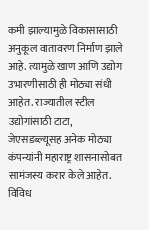कमी झाल्यामुळे विकासासाठी अनुकूल वातावरण निर्माण झाले आहे. त्यामुळे खाण आणि उद्योग उभारणीसाठी ही मोठ्या संधी आहेत. राज्यातील स्टील उद्योगांसाठी टाटा, जेएसडब्ल्यूसह अनेक मोठ्या कंपन्यांनी महाराष्ट्र शासनासोबत सामंजस्य करार केले आहेत. विविध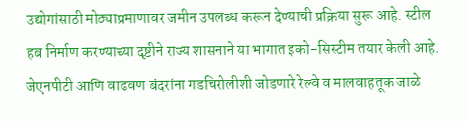उद्योगांसाठी मोठ्याप्रमाणावर जमीन उपलब्ध करून देण्याची प्रक्रिया सुरू आहे. स्टील हब निर्माण करण्याच्या दृष्टीने राज्य शासनाने या भागात इको-सिस्टीम तयार केली आहे. जेएनपीटी आणि वाढवण बंदरांना गडचिरोलीशी जोडणारे रेल्वे व मालवाहतूक जाळे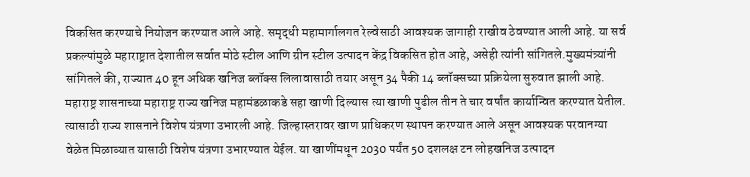विकसित करण्याचे नियोजन करण्यात आले आहे. समृद्धी महामार्गालगत रेल्वेसाठी आवश्यक जागाही राखीव ठेवण्यात आली आहे. या सर्व प्रकल्पांमुळे महाराष्ट्रात देशातील सर्वात मोठे स्टील आणि ग्रीन स्टील उत्पादन केंद्र विकसित होत आहे, असेही त्यांनी सांगितले.मुख्यमंत्र्यांनी सांगितले की, राज्यात 40 हून अधिक खनिज ब्लॉक्स लिलावासाठी तयार असून 34 पैकी 14 ब्लॉक्सच्या प्रक्रियेला सुरुवात झाली आहे. महाराष्ट्र शासनाच्या महाराष्ट्र राज्य खनिज महामंडळाकडे सहा खाणी दिल्यास त्या खाणी पुढील तीन ते चार वर्षांत कार्यान्वित करण्यात येतील. त्यासाठी राज्य शासनाने विशेष यंत्रणा उभारली आहे. जिल्हास्तरावर खाण प्राधिकरण स्थापन करण्यात आले असून आवश्यक परवानग्या वेळेत मिळाव्यात यासाठी विशेष यंत्रणा उभारण्यात येईल. या खाणींमधून 2030 पर्यंत 50 दशलक्ष टन लोहखनिज उत्पादन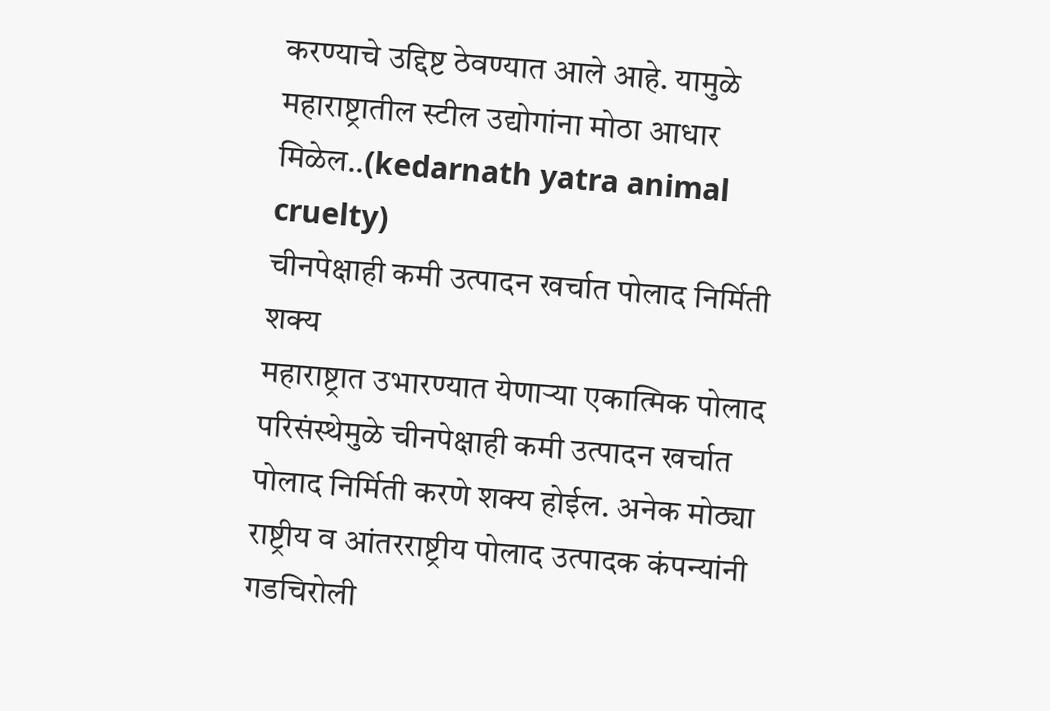करण्याचे उद्दिष्ट ठेवण्यात आले आहे. यामुळे महाराष्ट्रातील स्टील उद्योगांना मोठा आधार मिळेल..(kedarnath yatra animal cruelty)
चीनपेक्षाही कमी उत्पादन खर्चात पोलाद निर्मिती शक्य
महाराष्ट्रात उभारण्यात येणाऱ्या एकात्मिक पोलाद परिसंस्थेमुळे चीनपेक्षाही कमी उत्पादन खर्चात पोलाद निर्मिती करणे शक्य होईल. अनेक मोठ्या राष्ट्रीय व आंतरराष्ट्रीय पोलाद उत्पादक कंपन्यांनी गडचिरोली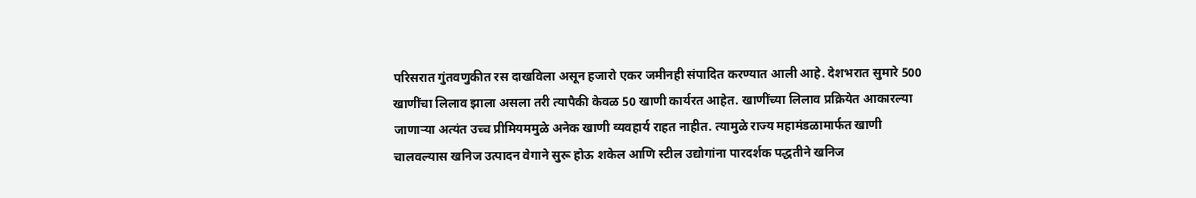परिसरात गुंतवणुकीत रस दाखविला असून हजारो एकर जमीनही संपादित करण्यात आली आहे. देशभरात सुमारे 500 खाणींचा लिलाव झाला असला तरी त्यापैकी केवळ 50 खाणी कार्यरत आहेत. खाणींच्या लिलाव प्रक्रियेत आकारल्या जाणाऱ्या अत्यंत उच्च प्रीमियममुळे अनेक खाणी व्यवहार्य राहत नाहीत. त्यामुळे राज्य महामंडळामार्फत खाणी चालवल्यास खनिज उत्पादन वेगाने सुरू होऊ शकेल आणि स्टील उद्योगांना पारदर्शक पद्धतीने खनिज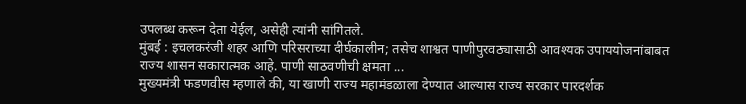उपलब्ध करून देता येईल, असेही त्यांनी सांगितले.
मुंबई : इचलकरंजी शहर आणि परिसराच्या दीर्घकालीन; तसेच शाश्वत पाणीपुरवठ्यासाठी आवश्यक उपाययोजनांबाबत राज्य शासन सकारात्मक आहे. पाणी साठवणीची क्षमता ...
मुख्यमंत्री फडणवीस म्हणाले की, या खाणी राज्य महामंडळाला देण्यात आल्यास राज्य सरकार पारदर्शक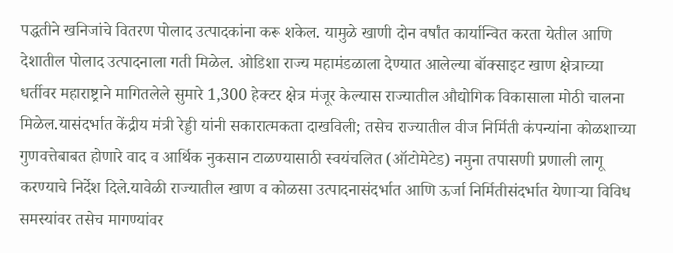पद्धतीने खनिजांचे वितरण पोलाद उत्पादकांना करू शकेल. यामुळे खाणी दोन वर्षांत कार्यान्वित करता येतील आणि देशातील पोलाद उत्पादनाला गती मिळेल. ओडिशा राज्य महामंडळाला देण्यात आलेल्या बॉक्साइट खाण क्षेत्राच्या धर्तीवर महाराष्ट्राने मागितलेले सुमारे 1,300 हेक्टर क्षेत्र मंजूर केल्यास राज्यातील औद्योगिक विकासाला मोठी चालना मिळेल.यासंदर्भात केंद्रीय मंत्री रेड्डी यांनी सकारात्मकता दाखविली; तसेच राज्यातील वीज निर्मिती कंपन्यांना कोळशाच्या गुणवत्तेबाबत होणारे वाद व आर्थिक नुकसान टाळण्यासाठी स्वयंचलित (ऑटोमेटेड) नमुना तपासणी प्रणाली लागू करण्याचे निर्देश दिले.यावेळी राज्यातील खाण व कोळसा उत्पादनासंदर्भात आणि ऊर्जा निर्मितीसंदर्भात येणाऱ्या विविध समस्यांवर तसेच मागण्यांवर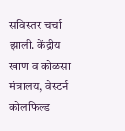सविस्तर चर्चा झाली. केंद्रीय खाण व कोळसा मंत्रालय, वेस्टर्न कोलफिल्ड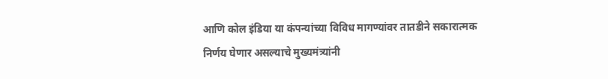आणि कोल इंडिया या कंपन्यांच्या विविध मागण्यांवर तातडीने सकारात्मक निर्णय घेणार असल्याचे मुख्यमंत्र्यांनी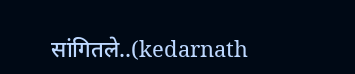सांगितले..(kedarnath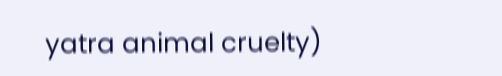yatra animal cruelty)